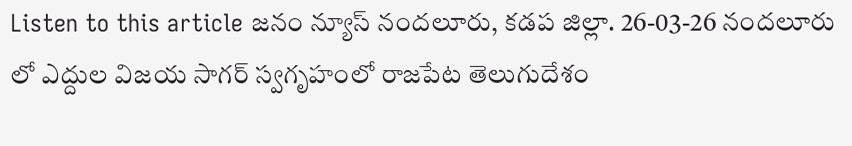Listen to this article జనం న్యూస్ నందలూరు, కడప జిల్లా. 26-03-26 నందలూరు లో ఎద్దుల విజయ సాగర్ స్వగృహంలో రాజపేట తెలుగుదేశం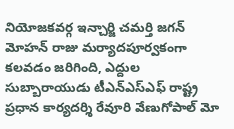నియోజకవర్గ ఇన్చార్జి చమర్తి జగన్ మోహన్ రాజు మర్యాదపూర్వకంగా కలవడం జరిగింది, ఎద్దుల సుబ్బారాయుడు టీఎన్ఎస్ఎఫ్ రాష్ట్ర ప్రధాన కార్యదర్శి రేవూరి వేణుగోపాల్ మో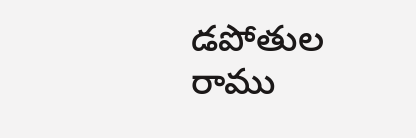డపోతుల రాము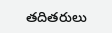తదితరులు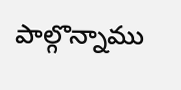పాల్గొన్నాము